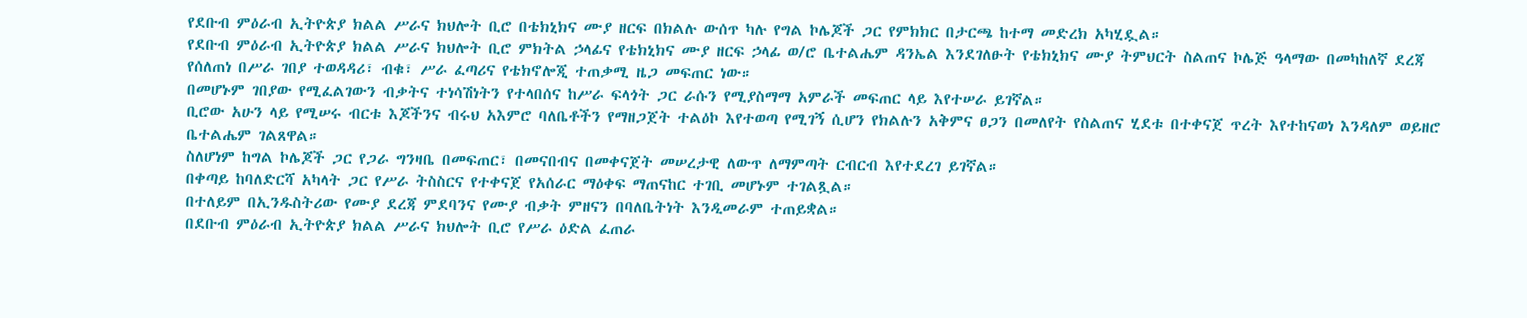የደቡብ ምዕራብ ኢትዮጵያ ክልል ሥራና ክህሎት ቢሮ በቴክኒክና ሙያ ዘርፍ በክልሉ ውሰጥ ካሉ የግል ኮሌጆች ጋር የምክክር በታርጫ ከተማ መድረክ አካሂዷል።
የደቡብ ምዕራብ ኢትዮጵያ ክልል ሥራና ክህሎት ቢሮ ምክትል ኃላፊና የቴክኒክና ሙያ ዘርፍ ኃላፊ ወ/ሮ ቤተልሔም ዳንኤል እንደገለፁት የቴክኒክና ሙያ ትምህርት ስልጠና ኮሌጅ ዓላማው በመካከለኛ ደረጃ የሰለጠነ በሥራ ገበያ ተወዳዳሪ፣ ብቁ፣ ሥራ ፈጣሪና የቴክኖሎጂ ተጠቃሚ ዜጋ መፍጠር ነው።
በመሆኑም ገበያው የሚፈልገውን ብቃትና ተነሳሽነትን የተላበሰና ከሥራ ፍላጎት ጋር ራሱን የሚያስማማ አምራች መፍጠር ላይ እየተሠራ ይገኛል።
ቢሮው አሁን ላይ የሚሠሩ ብርቱ እጆችንና ብሩህ አእምሮ ባለቤቶችን የማዘጋጀት ተልዕኮ እየተወጣ የሚገኝ ሲሆን የክልሉን አቅምና ፀጋን በመለየት የስልጠና ሂደቱ በተቀናጀ ጥረት እየተከናወነ እንዳለም ወይዘሮ ቤተልሔም ገልጸዋል።
ስለሆነም ከግል ኮሌጆች ጋር የጋራ ግንዛቤ በመፍጠር፣ በመናበብና በመቀናጀት መሠረታዊ ለውጥ ለማምጣት ርብርብ እየተደረገ ይገኛል።
በቀጣይ ከባለድርሻ አካላት ጋር የሥራ ትስስርና የተቀናጀ የአሰራር ማዕቀፍ ማጠናከር ተገቢ መሆኑም ተገልጿል።
በተለይም በኢንዱስትሪው የሙያ ደረጃ ምደባንና የሙያ ብቃት ምዘናን በባለቤትነት እንዲመራም ተጠይቋል።
በደቡብ ምዕራብ ኢትዮጵያ ክልል ሥራና ክህሎት ቢሮ የሥራ ዕድል ፈጠራ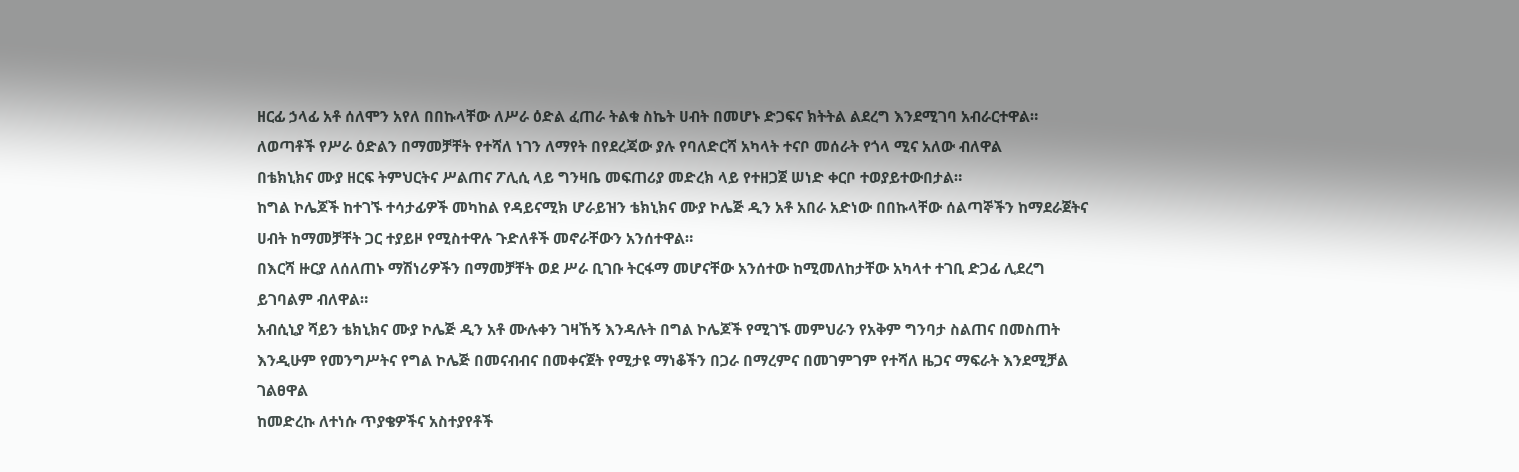ዘርፊ ኃላፊ አቶ ሰለሞን አየለ በበኩላቸው ለሥራ ዕድል ፈጠራ ትልቁ ስኬት ሀብት በመሆኑ ድጋፍና ክትትል ልደረግ እንደሚገባ አብራርተዋል።
ለወጣቶች የሥራ ዕድልን በማመቻቸት የተሻለ ነገን ለማየት በየደረጃው ያሉ የባለድርሻ አካላት ተናቦ መሰራት የጎላ ሚና አለው ብለዋል
በቴክኒክና ሙያ ዘርፍ ትምህርትና ሥልጠና ፖሊሲ ላይ ግንዛቤ መፍጠሪያ መድረክ ላይ የተዘጋጀ ሠነድ ቀርቦ ተወያይተውበታል።
ከግል ኮሌጆች ከተገኙ ተሳታፊዎች መካከል የዳይናሚክ ሆራይዝን ቴክኒክና ሙያ ኮሌጅ ዲን አቶ አበራ አድነው በበኩላቸው ሰልጣኞችን ከማደራጀትና ሀብት ከማመቻቸት ጋር ተያይዞ የሚስተዋሉ ጉድለቶች መኖራቸውን አንሰተዋል።
በእርሻ ዙርያ ለሰለጠኑ ማሽነሪዎችን በማመቻቸት ወደ ሥራ ቢገቡ ትርፋማ መሆናቸው አንሰተው ከሚመለከታቸው አካላተ ተገቢ ድጋፊ ሊደረግ ይገባልም ብለዋል።
አብሲኒያ ሻይን ቴክኒክና ሙያ ኮሌጅ ዲን አቶ ሙሉቀን ገዛኸኝ እንዳሉት በግል ኮሌጆች የሚገኙ መምህራን የአቅም ግንባታ ስልጠና በመስጠት እንዲሁም የመንግሥትና የግል ኮሌጅ በመናብብና በመቀናጀት የሚታዩ ማነቆችን በጋራ በማረምና በመገምገም የተሻለ ዜጋና ማፍራት እንደሚቻል ገልፀዋል
ከመድረኩ ለተነሱ ጥያቄዎችና አስተያየቶች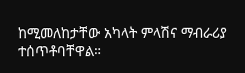ከሚመለከታቸው አካላት ምላሽና ማብራሪያ ተሰጥቶባቸዋል።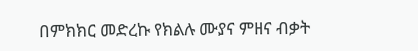በምክክር መድረኩ የክልሉ ሙያና ምዘና ብቃት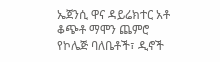ኤጀንሲ ዋና ዳይሬክተር አቶ ቆጭቶ ማሞን ጨምሮ የኮሌጅ ባለቤቶች፣ ዲኖች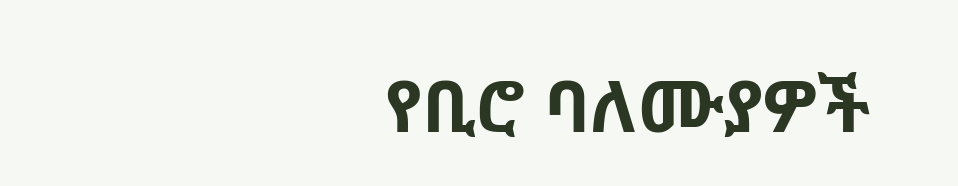የቢሮ ባለሙያዎች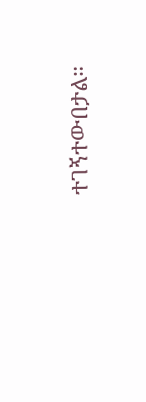ተገኝተውበታል።